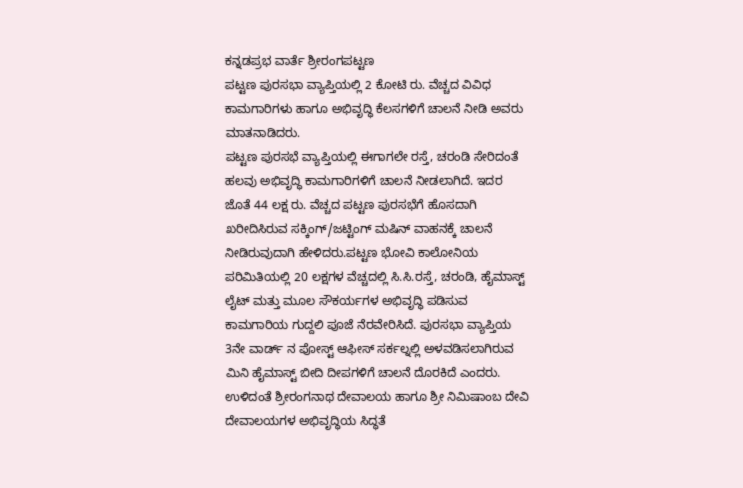ಕನ್ನಡಪ್ರಭ ವಾರ್ತೆ ಶ್ರೀರಂಗಪಟ್ಟಣ
ಪಟ್ಟಣ ಪುರಸಭಾ ವ್ಯಾಪ್ತಿಯಲ್ಲಿ 2 ಕೋಟಿ ರು. ವೆಚ್ಚದ ವಿವಿಧ ಕಾಮಗಾರಿಗಳು ಹಾಗೂ ಅಭಿವೃದ್ಧಿ ಕೆಲಸಗಳಿಗೆ ಚಾಲನೆ ನೀಡಿ ಅವರು ಮಾತನಾಡಿದರು.
ಪಟ್ಟಣ ಪುರಸಭೆ ವ್ಯಾಪ್ತಿಯಲ್ಲಿ ಈಗಾಗಲೇ ರಸ್ತೆ, ಚರಂಡಿ ಸೇರಿದಂತೆ ಹಲವು ಅಭಿವೃದ್ಧಿ ಕಾಮಗಾರಿಗಳಿಗೆ ಚಾಲನೆ ನೀಡಲಾಗಿದೆ. ಇದರ ಜೊತೆ 44 ಲಕ್ಷ ರು. ವೆಚ್ಚದ ಪಟ್ಟಣ ಪುರಸಭೆಗೆ ಹೊಸದಾಗಿ ಖರೀದಿಸಿರುವ ಸಕ್ಕಿಂಗ್/ಜಟ್ಟಿಂಗ್ ಮಷಿನ್ ವಾಹನಕ್ಕೆ ಚಾಲನೆ ನೀಡಿರುವುದಾಗಿ ಹೇಳಿದರು.ಪಟ್ಟಣ ಭೋವಿ ಕಾಲೋನಿಯ ಪರಿಮಿತಿಯಲ್ಲಿ 20 ಲಕ್ಷಗಳ ವೆಚ್ಚದಲ್ಲಿ ಸಿ.ಸಿ.ರಸ್ತೆ, ಚರಂಡಿ, ಹೈಮಾಸ್ಟ್ ಲೈಟ್ ಮತ್ತು ಮೂಲ ಸೌಕರ್ಯಗಳ ಅಭಿವೃದ್ಧಿ ಪಡಿಸುವ ಕಾಮಗಾರಿಯ ಗುದ್ದಲಿ ಪೂಜೆ ನೆರವೇರಿಸಿದೆ. ಪುರಸಭಾ ವ್ಯಾಪ್ತಿಯ 3ನೇ ವಾರ್ಡ್ ನ ಪೋಸ್ಟ್ ಆಫೀಸ್ ಸರ್ಕಲ್ನಲ್ಲಿ ಅಳವಡಿಸಲಾಗಿರುವ ಮಿನಿ ಹೈಮಾಸ್ಟ್ ಬೀದಿ ದೀಪಗಳಿಗೆ ಚಾಲನೆ ದೊರಕಿದೆ ಎಂದರು.
ಉಳಿದಂತೆ ಶ್ರೀರಂಗನಾಥ ದೇವಾಲಯ ಹಾಗೂ ಶ್ರೀ ನಿಮಿಷಾಂಬ ದೇವಿ ದೇವಾಲಯಗಳ ಅಭಿವೃದ್ಧಿಯ ಸಿದ್ಧತೆ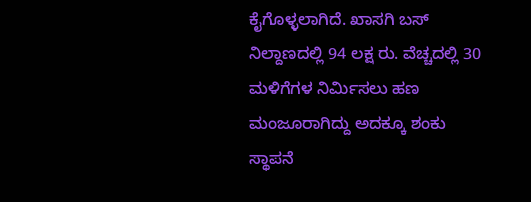ಕೈಗೊಳ್ಳಲಾಗಿದೆ. ಖಾಸಗಿ ಬಸ್ ನಿಲ್ದಾಣದಲ್ಲಿ 94 ಲಕ್ಷ ರು. ವೆಚ್ಚದಲ್ಲಿ 30 ಮಳಿಗೆಗಳ ನಿರ್ಮಿಸಲು ಹಣ ಮಂಜೂರಾಗಿದ್ದು ಅದಕ್ಕೂ ಶಂಕು ಸ್ಥಾಪನೆ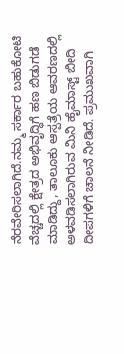ನೆರವೇರಿಸಲಾಗಿದೆ.ನಮ್ಮ ಸರ್ಕಾರ ಬಹುಕೋಟಿ ವೆಚ್ಚದಲ್ಲಿ ಕ್ಷೇತ್ರದ ಅಭಿವೃದ್ಧಿಗೆ ಹಣ ಬಿಡುಗಡೆ ಮಾಡಿದ್ದು, ತಾಲೂಕು ಆಸ್ಪತ್ರೆಯ ಆವರಣದಲ್ಲಿ ಅಳವಡಿಸಲಾಗಿರುವ ಮಿನಿ ಹೈಮಾಸ್ಟ್ ಬೀದಿ ದೀಪಗಳಿಗೆ ಚಾಲನೆ ನೀಡಿದೆ. ಪ್ರಮುಖವಾಗಿ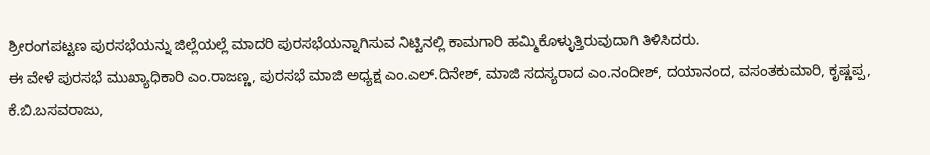ಶ್ರೀರಂಗಪಟ್ಟಣ ಪುರಸಭೆಯನ್ನು ಜಿಲ್ಲೆಯಲ್ಲೆ ಮಾದರಿ ಪುರಸಭೆಯನ್ನಾಗಿಸುವ ನಿಟ್ಟಿನಲ್ಲಿ ಕಾಮಗಾರಿ ಹಮ್ಮಿಕೊಳ್ಳುತ್ತಿರುವುದಾಗಿ ತಿಳಿಸಿದರು.
ಈ ವೇಳೆ ಪುರಸಭೆ ಮುಖ್ಯಾಧಿಕಾರಿ ಎಂ.ರಾಜಣ್ಣ, ಪುರಸಭೆ ಮಾಜಿ ಅಧ್ಯಕ್ಷ ಎಂ.ಎಲ್.ದಿನೇಶ್, ಮಾಜಿ ಸದಸ್ಯರಾದ ಎಂ.ನಂದೀಶ್, ದಯಾನಂದ, ವಸಂತಕುಮಾರಿ, ಕೃಷ್ಣಪ್ಪ, ಕೆ.ಬಿ.ಬಸವರಾಜು,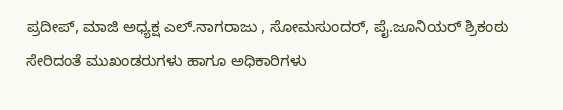ಪ್ರದೀಪ್, ಮಾಜಿ ಅಧ್ಯಕ್ಷ ಎಲ್.ನಾಗರಾಜು , ಸೋಮಸುಂದರ್, ಪೈ.ಜೂನಿಯರ್ ಶ್ರಿಕಂಠು ಸೇರಿದಂತೆ ಮುಖಂಡರುಗಳು ಹಾಗೂ ಅಧಿಕಾರಿಗಳು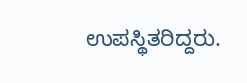ಉಪಸ್ಥಿತರಿದ್ದರು.